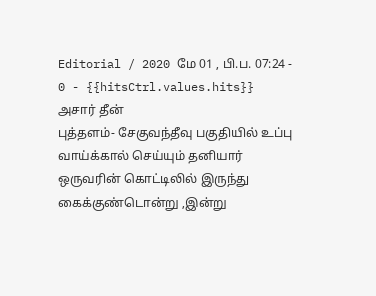Editorial / 2020 மே 01 , பி.ப. 07:24 - 0 - {{hitsCtrl.values.hits}}
அசார் தீன்
புத்தளம்- சேகுவந்தீவு பகுதியில் உப்பு வாய்க்கால் செய்யும் தனியார் ஒருவரின் கொட்டிலில் இருந்து கைக்குண்டொன்று ,இன்று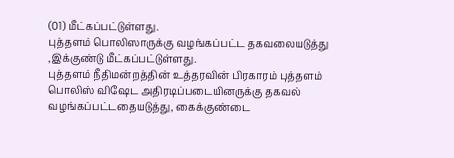(01) மீட்கப்பட்டுள்ளது.
புத்தளம் பொலிஸாருக்கு வழங்கப்பட்ட தகவலையடுத்து ,இக்குண்டு மீட்கப்பட்டுள்ளது.
புத்தளம் நீதிமன்றத்தின் உத்தரவின் பிரகாரம் புத்தளம் பொலிஸ் விஷேட அதிரடிப்படையினருக்கு தகவல் வழங்கப்பட்டதையடுத்து, கைக்குண்டை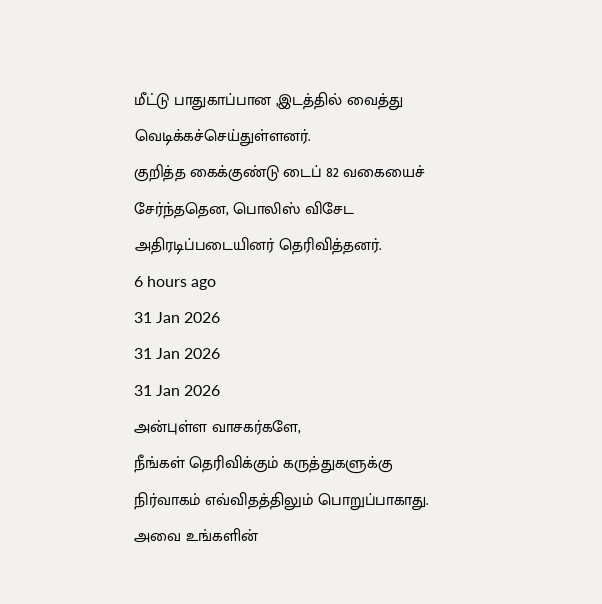மீட்டு பாதுகாப்பான ,இடத்தில் வைத்து வெடிக்கச்செய்துள்ளனர்.
குறித்த கைக்குண்டு டைப் 82 வகையைச் சேர்ந்ததென, பொலிஸ் விசேட அதிரடிப்படையினர் தெரிவித்தனர்.
6 hours ago
31 Jan 2026
31 Jan 2026
31 Jan 2026
அன்புள்ள வாசகர்களே,
நீங்கள் தெரிவிக்கும் கருத்துகளுக்கு நிர்வாகம் எவ்விதத்திலும் பொறுப்பாகாது. அவை உங்களின்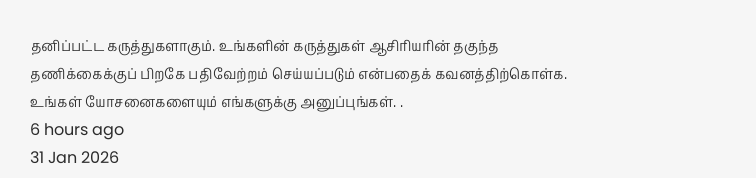தனிப்பட்ட கருத்துகளாகும். உங்களின் கருத்துகள் ஆசிரியரின் தகுந்த தணிக்கைக்குப் பிறகே பதிவேற்றம் செய்யப்படும் என்பதைக் கவனத்திற்கொள்க. உங்கள் யோசனைகளையும் எங்களுக்கு அனுப்புங்கள். .
6 hours ago
31 Jan 2026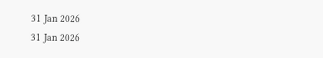31 Jan 2026
31 Jan 2026